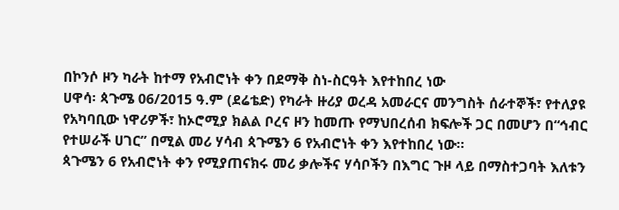በኮንሶ ዞን ካራት ከተማ የአብሮነት ቀን በደማቅ ስነ-ስርዓት እየተከበረ ነው
ሀዋሳ፡ ጳጉሜ 06/2015 ዓ.ም (ደሬቴድ) የካራት ዙሪያ ወረዳ አመራርና መንግስት ሰራተኞች፣ የተለያዩ የአካባቢው ነዋሪዎች፣ ከኦሮሚያ ክልል ቦረና ዞን ከመጡ የማህበረሰብ ክፍሎች ጋር በመሆን በ“ኅብር የተሠራች ሀገር” በሚል መሪ ሃሳብ ጳጉሜን 6 የአብሮነት ቀን እየተከበረ ነው፡፡
ጳጉሜን 6 የአብሮነት ቀን የሚያጠናክሩ መሪ ቃሎችና ሃሳቦችን በእግር ጉዞ ላይ በማስተጋባት እለቱን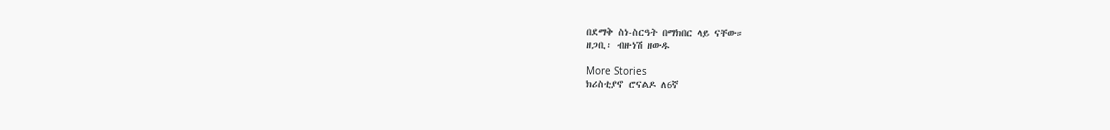በደማቅ ስነ-ስርዓት በማክበር ላይ ናቸው።
ዘጋቢ፡ ብዙነሽ ዘውዱ

More Stories
ክሪስቲያኖ ሮናልዶ ለ6ኛ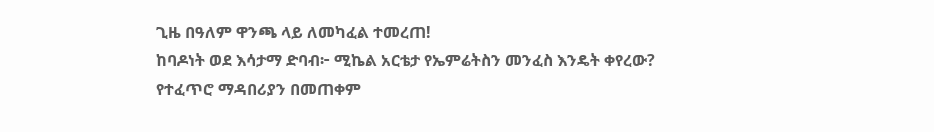ጊዜ በዓለም ዋንጫ ላይ ለመካፈል ተመረጠ!
ከባዶነት ወደ እሳታማ ድባብ፦ ሚኬል አርቴታ የኤምሬትስን መንፈስ እንዴት ቀየረው?
የተፈጥሮ ማዳበሪያን በመጠቀም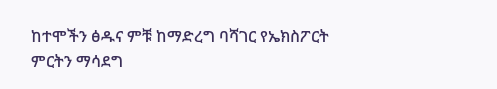ከተሞችን ፅዱና ምቹ ከማድረግ ባሻገር የኤክስፖርት ምርትን ማሳደግ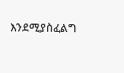እንደሚያስፈልግ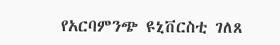የአርባምንጭ ዩኒቨርስቲ ገለጸ